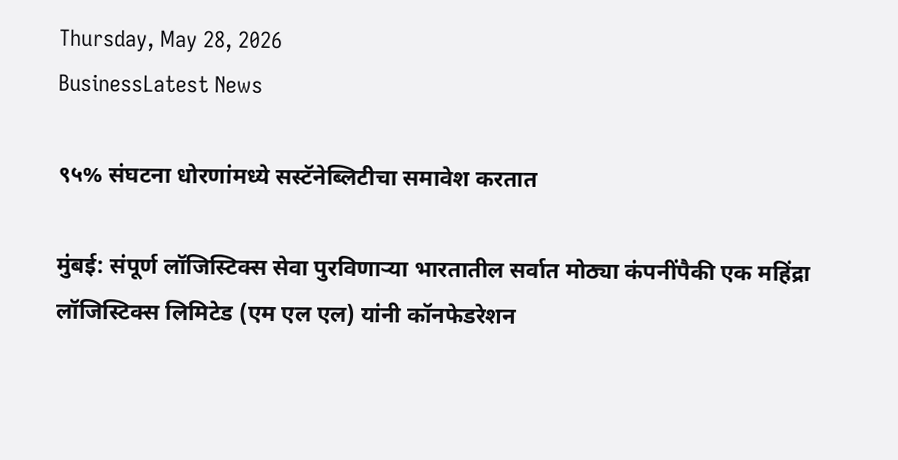Thursday, May 28, 2026
BusinessLatest News

९५% संघटना धोरणांमध्ये सस्टॅनेब्लिटीचा समावेश करतात

मुंबई: संपूर्ण लॉजिस्टिक्स सेवा पुरविणाऱ्या भारतातील सर्वात मोठ्या कंपनींपैकी एक महिंद्रा लॉजिस्टिक्स लिमिटेड (एम एल एल) यांनी कॉनफेडरेशन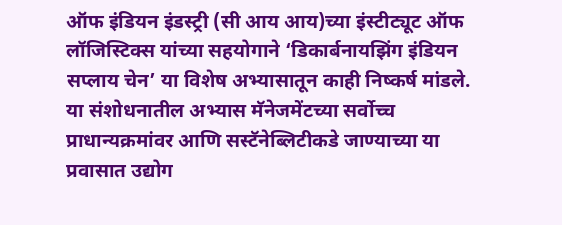ऑफ इंडियन इंडस्ट्री (सी आय आय)च्या इंस्टीट्यूट ऑफ लॉजिस्टिक्स यांच्या सहयोगाने ‘डिकार्बनायझिंग इंडियन सप्लाय चेन’ या विशेष अभ्यासातून काही निष्कर्ष मांडले. या संशोधनातील अभ्यास मॅनेजमेंटच्या सर्वोच्च प्राधान्यक्रमांवर आणि सस्टॅनेब्लिटीकडे जाण्याच्या या प्रवासात उद्योग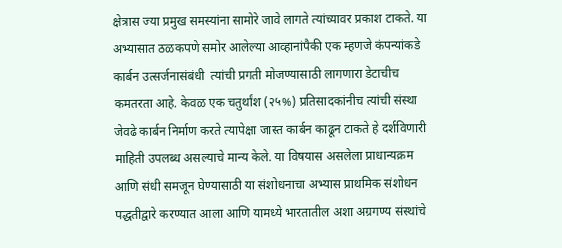क्षेत्रास ज्या प्रमुख समस्यांना सामोरे जावे लागते त्यांच्यावर प्रकाश टाकते. या अभ्यासात ठळकपणे समोर आलेल्या आव्हानांपैकी एक म्हणजे कंपन्यांकडे कार्बन उत्सर्जनासंबंधी  त्यांची प्रगती मोजण्यासाठी लागणारा डेटाचीच कमतरता आहे. केवळ एक चतुर्थांश (२५%) प्रतिसादकांनीच त्यांची संस्था जेवढे कार्बन निर्माण करते त्यापेक्षा जास्त कार्बन काढून टाकते हे दर्शविणारी माहिती उपलब्ध असल्याचे मान्य केले. या विषयास असलेला प्राधान्यक्रम आणि संधी समजून घेण्यासाठी या संशोधनाचा अभ्यास प्राथमिक संशोधन पद्धतीद्वारे करण्यात आला आणि यामध्ये भारतातील अशा अग्रगण्य संस्थांचे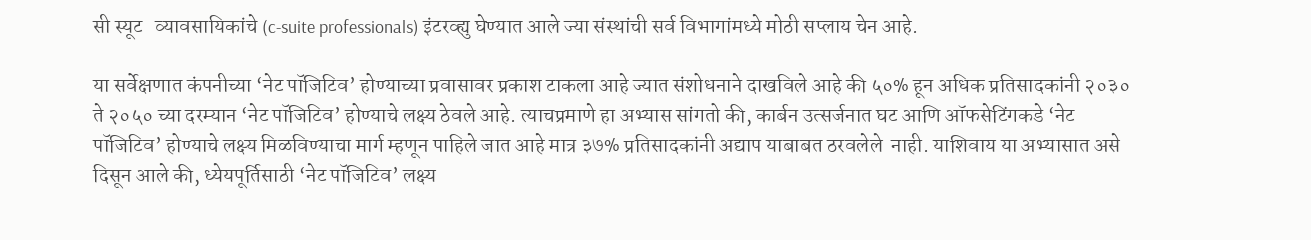सी स्यूट   व्यावसायिकांचे (c-suite professionals) इंटरव्ह्यु घेण्यात आले ज्या संस्थांची सर्व विभागांमध्ये मोठी सप्लाय चेन आहे.

या सर्वेक्षणात कंपनीच्या ‘नेट पॉजिटिव’ होण्याच्या प्रवासावर प्रकाश टाकला आहे ज्यात संशोधनाने दाखविले आहे की ५०% हून अधिक प्रतिसादकांनी २०३० ते २०५० च्या दरम्यान ‘नेट पॉजिटिव’ होण्याचे लक्ष्य ठेवले आहे. त्याचप्रमाणे हा अभ्यास सांगतो की, कार्बन उत्सर्जनात घट आणि ऑफसेटिंगकडे ‘नेट पॉजिटिव’ होण्याचे लक्ष्य मिळविण्याचा मार्ग म्हणून पाहिले जात आहे मात्र ३७% प्रतिसादकांनी अद्याप याबाबत ठरवलेले  नाही. याशिवाय या अभ्यासात असे दिसून आले की, ध्येयपूर्तिसाठी ‘नेट पॉजिटिव’ लक्ष्य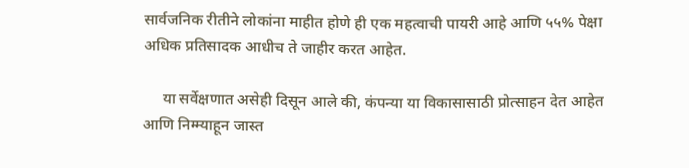सार्वजनिक रीतीने लोकांना माहीत होणे ही एक महत्वाची पायरी आहे आणि ५५% पेक्षा अधिक प्रतिसादक आधीच ते जाहीर करत आहेत.

     या सर्वेक्षणात असेही दिसून आले की, कंपन्या या विकासासाठी प्रोत्साहन देत आहेत आणि निम्म्याहून जास्त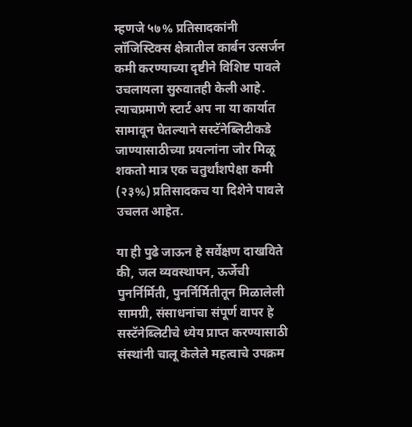म्हणजे ५७% प्रतिसादकांनी लॉजिस्टिक्स क्षेत्रातील कार्बन उत्सर्जन कमी करण्याच्या दृष्टीने विशिष्ट पावले उचलायला सुरुवातही केली आहे. त्याचप्रमाणे स्टार्ट अप ना या कार्यात सामावून घेतल्याने सस्टॅनेब्लिटीकडे जाण्यासाठीच्या प्रयत्नांना जोर मिळू शकतो मात्र एक चतुर्थांशपेक्षा कमी (२३%) प्रतिसादकच या दिशेने पावले उचलत आहेत.

या ही पुढे जाऊन हे सर्वेक्षण दाखविते की, जल व्यवस्थापन, ऊर्जेची पुनर्निर्मिती, पुनर्निर्मितीतून मिळालेली सामग्री, संसाधनांचा संपूर्ण वापर हे सस्टॅनेब्लिटीचे ध्येय प्राप्त करण्यासाठी संस्थांनी चालू केलेले महत्वाचे उपक्रम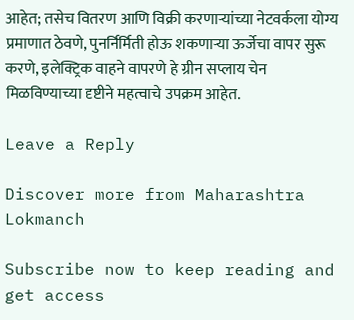आहेत; तसेच वितरण आणि विक्री करणाऱ्यांच्या नेटवर्कला योग्य प्रमाणात ठेवणे, पुनर्निर्मिती होऊ शकणाऱ्या ऊर्जेचा वापर सुरू करणे, इलेक्ट्रिक वाहने वापरणे हे ग्रीन सप्लाय चेन मिळविण्याच्या दृष्टीने महत्वाचे उपक्रम आहेत.

Leave a Reply

Discover more from Maharashtra Lokmanch

Subscribe now to keep reading and get access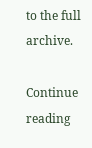to the full archive.

Continue reading